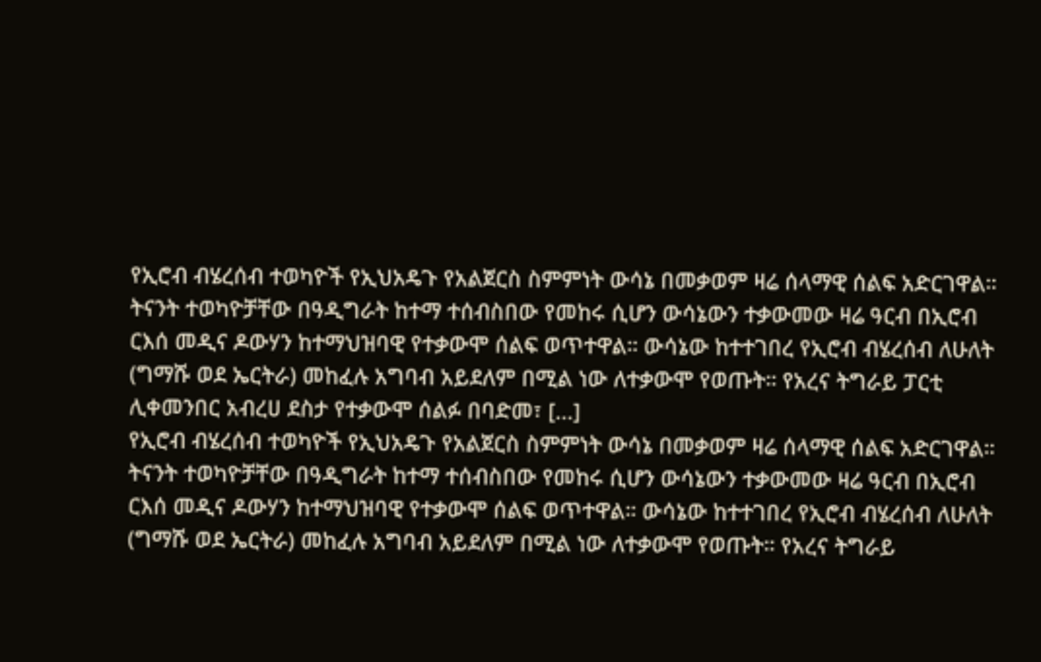የኢሮብ ብሄረሰብ ተወካዮች የኢህአዴጉ የአልጀርስ ስምምነት ውሳኔ በመቃወም ዛሬ ሰላማዊ ሰልፍ አድርገዋል። ትናንት ተወካዮቻቸው በዓዲግራት ከተማ ተሰብስበው የመከሩ ሲሆን ውሳኔውን ተቃውመው ዛሬ ዓርብ በኢሮብ ርእሰ መዲና ዶውሃን ከተማህዝባዊ የተቃውሞ ሰልፍ ወጥተዋል። ውሳኔው ከተተገበረ የኢሮብ ብሄረሰብ ለሁለት (ግማሹ ወደ ኤርትራ) መከፈሉ አግባብ አይደለም በሚል ነው ለተቃውሞ የወጡት። የአረና ትግራይ ፓርቲ ሊቀመንበር አብረሀ ደስታ የተቃውሞ ሰልፉ በባድመ፣ [...]
የኢሮብ ብሄረሰብ ተወካዮች የኢህአዴጉ የአልጀርስ ስምምነት ውሳኔ በመቃወም ዛሬ ሰላማዊ ሰልፍ አድርገዋል። ትናንት ተወካዮቻቸው በዓዲግራት ከተማ ተሰብስበው የመከሩ ሲሆን ውሳኔውን ተቃውመው ዛሬ ዓርብ በኢሮብ ርእሰ መዲና ዶውሃን ከተማህዝባዊ የተቃውሞ ሰልፍ ወጥተዋል። ውሳኔው ከተተገበረ የኢሮብ ብሄረሰብ ለሁለት (ግማሹ ወደ ኤርትራ) መከፈሉ አግባብ አይደለም በሚል ነው ለተቃውሞ የወጡት። የአረና ትግራይ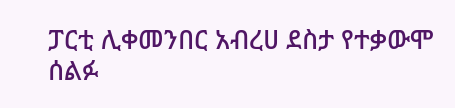ፓርቲ ሊቀመንበር አብረሀ ደስታ የተቃውሞ ሰልፉ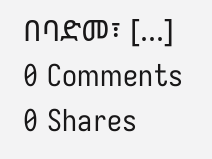በባድመ፣ [...]
0 Comments
0 Shares